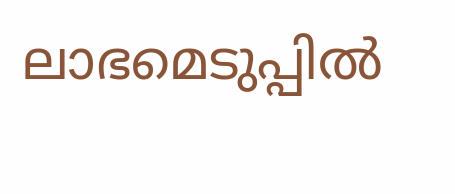ലാഭമെടുപ്പില്‍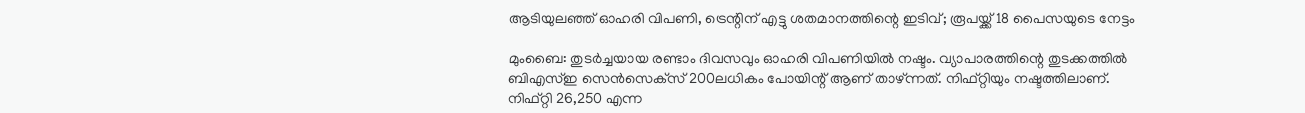ആടിയുലഞ്ഞ് ഓഹരി വിപണി, ട്രെന്റിന് എട്ടു ശതമാനത്തിന്റെ ഇടിവ്; രൂപയ്ക്ക് 18 പൈസയുടെ നേട്ടം

മുംബൈ: തുടര്‍ച്ചയായ രണ്ടാം ദിവസവും ഓഹരി വിപണിയില്‍ നഷ്ടം. വ്യാപാരത്തിന്റെ തുടക്കത്തില്‍ ബിഎസ്ഇ സെന്‍സെക്‌സ് 200ലധികം പോയിന്റ് ആണ് താഴ്ന്നത്. നിഫ്റ്റിയും നഷ്ടത്തിലാണ്. നിഫ്റ്റി 26,250 എന്ന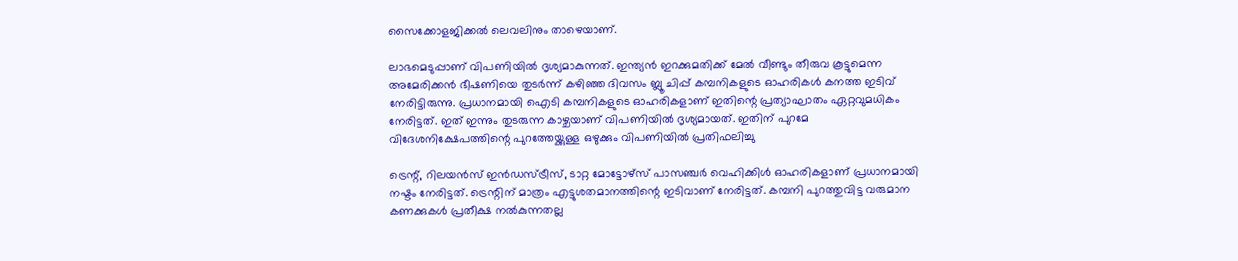സൈക്കോളജിക്കല്‍ ലെവലിനും താഴെയാണ്.

ലാഭമെടുപ്പാണ് വിപണിയില്‍ ദൃശ്യമാകുന്നത്. ഇന്ത്യന്‍ ഇറക്കുമതിക്ക് മേല്‍ വീണ്ടും തീരുവ കൂട്ടുമെന്ന അമേരിക്കന്‍ ഭീഷണിയെ തുടര്‍ന്ന് കഴിഞ്ഞ ദിവസം ബ്ലൂ ചിപ്പ് കമ്പനികളുടെ ഓഹരികള്‍ കനത്ത ഇടിവ് നേരിട്ടിരുന്നു. പ്രധാനമായി ഐടി കമ്പനികളുടെ ഓഹരികളാണ് ഇതിന്റെ പ്രത്യാഘാതം ഏറ്റവുമധികം നേരിട്ടത്. ഇത് ഇന്നും തുടരുന്ന കാഴ്ചയാണ് വിപണിയില്‍ ദൃശ്യമായത്. ഇതിന് പുറമേ വിദേശനിക്ഷേപത്തിന്റെ പുറത്തേയ്ക്കുള്ള ഒഴുക്കും വിപണിയില്‍ പ്രതിഫലിച്ചു

ട്രെന്റ്, റിലയന്‍സ് ഇന്‍ഡസ്ട്രീസ്, ടാറ്റ മോട്ടോഴ്‌സ് പാസഞ്ചര്‍ വെഹിക്കിള്‍ ഓഹരികളാണ് പ്രധാനമായി നഷ്ടം നേരിട്ടത്. ട്രെന്റിന് മാത്രം എട്ടുശതമാനത്തിന്റെ ഇടിവാണ് നേരിട്ടത്. കമ്പനി പുറത്തുവിട്ട വരുമാന കണക്കുകള്‍ പ്രതീക്ഷ നല്‍കുന്നതല്ല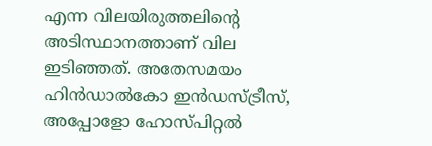എന്ന വിലയിരുത്തലിന്റെ അടിസ്ഥാനത്താണ് വില ഇടിഞ്ഞത്. അതേസമയം ഹിന്‍ഡാല്‍കോ ഇന്‍ഡസ്ട്രീസ്, അപ്പോളോ ഹോസ്പിറ്റല്‍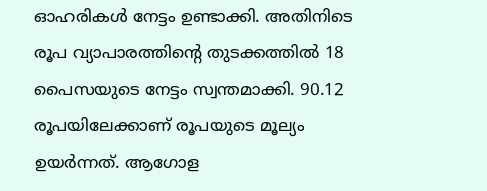ഓഹരികള്‍ നേട്ടം ഉണ്ടാക്കി. അതിനിടെ രൂപ വ്യാപാരത്തിന്റെ തുടക്കത്തില്‍ 18 പൈസയുടെ നേട്ടം സ്വന്തമാക്കി. 90.12 രൂപയിലേക്കാണ് രൂപയുടെ മൂല്യം ഉയര്‍ന്നത്. ആഗോള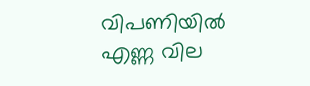വിപണിയില്‍ എണ്ണ വില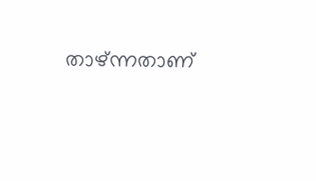താഴ്ന്നതാണ്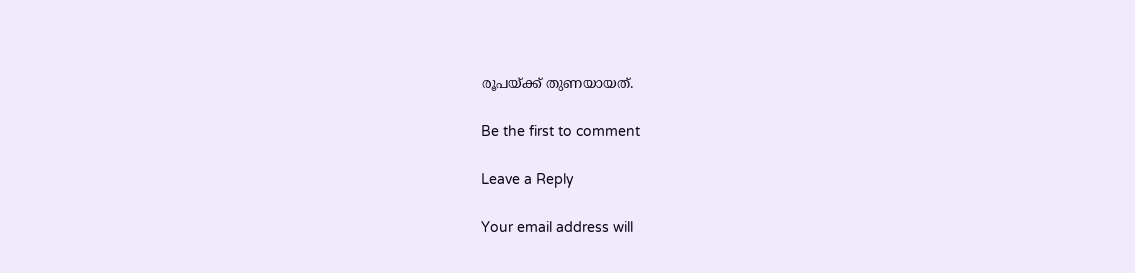രൂപയ്ക്ക് തുണയായത്.

Be the first to comment

Leave a Reply

Your email address will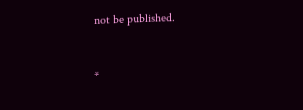not be published.


*